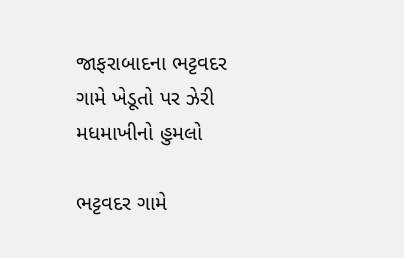જાફરાબાદના ભટ્ટવદર ગામે ખેડૂતો પર ઝેરી મધમાખીનો હુમલો

ભટ્ટવદર ગામે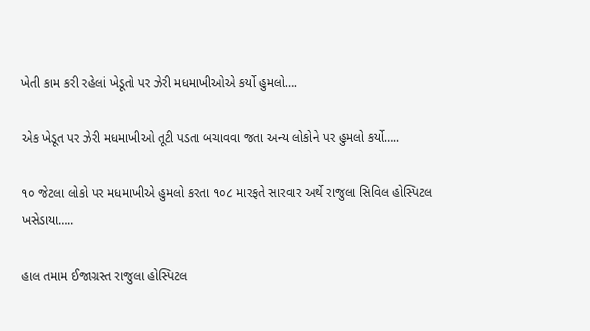ખેતી કામ કરી રહેલાં ખેડૂતો પર ઝેરી મધમાખીઓએ કર્યો હુમલો….

એક ખેડૂત પર ઝેરી મધમાખીઓ તૂટી પડતા બચાવવા જતા અન્ય લોકોને પર હુમલો કર્યો…..

૧૦ જેટલા લોકો પર મધમાખીએ હુમલો કરતા ૧૦૮ મારફતે સારવાર અર્થે રાજુલા સિવિલ હોસ્પિટલ ખસેડાયા…..

હાલ તમામ ઈજાગ્રસ્ત રાજુલા હોસ્પિટલ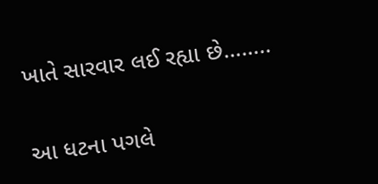ખાતે સારવાર લઈ રહ્યા છે……..

આ ધટના પગલે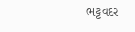ભટ્ટવદર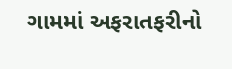ગામમાં અફરાતફરીનો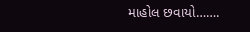માહોલ છવાયો…….